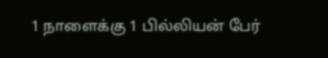1 நாளைக்கு 1 பில்லியன் பேர்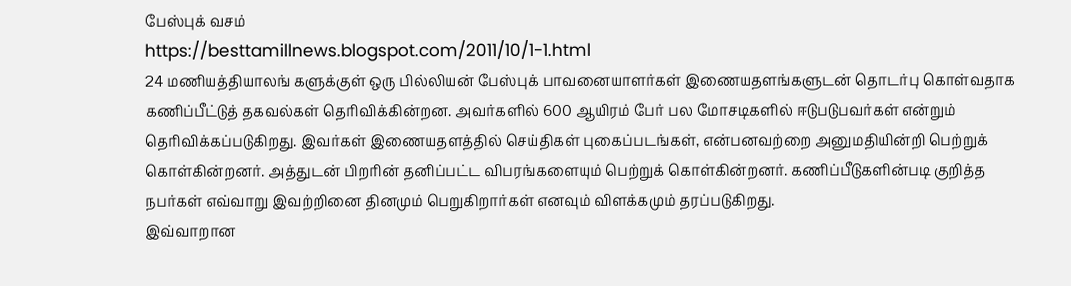பேஸ்புக் வசம்
https://besttamillnews.blogspot.com/2011/10/1-1.html
24 மணியத்தியாலங் களுக்குள் ஒரு பில்லியன் பேஸ்புக் பாவனையாளர்கள் இணையதளங்களுடன் தொடர்பு கொள்வதாக கணிப்பீட்டுத் தகவல்கள் தெரிவிக்கின்றன. அவர்களில் 600 ஆயிரம் பேர் பல மோசடிகளில் ஈடுபடுபவர்கள் என்றும் தெரிவிக்கப்படுகிறது. இவர்கள் இணையதளத்தில் செய்திகள் புகைப்படங்கள், என்பனவற்றை அனுமதியின்றி பெற்றுக் கொள்கின்றனர். அத்துடன் பிறரின் தனிப்பட்ட விபரங்களையும் பெற்றுக் கொள்கின்றனர். கணிப்பீடுகளின்படி குறித்த நபர்கள் எவ்வாறு இவற்றினை தினமும் பெறுகிறார்கள் எனவும் விளக்கமும் தரப்படுகிறது.
இவ்வாறான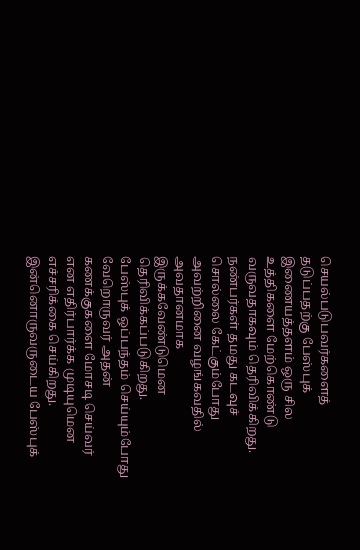செயல்படுபவர்களைத் தடுப்பதற்கு பேஸ்புக் இணையத்தளம் ஒரு சில உத்திகளை மேற்கொண்டு வருவதாகவும் தெரிவிக்கிறது. நண்பர்கள் தமது கடவுச் சொல்லை கேட்கும்போது அவற்றினை வழங்கவதில் அவதானமாக இருக்கவேண்டுமென தெரிவிக்கப்படுகிறது.
பேஸ்புக் ஒப்பந்தம் செய்யும்போது வேறொருவர் அதன் கணக்குகளை மோசடி செய்வர் என எதிர்பார்க்க முடியுமென எச்சரிக்கை செய்கிறது. இன்னொருவருடைய பேஸ்புக்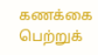கணக்கை பெற்றுக்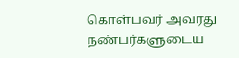கொள்பவர் அவரது நண்பர்களுடைய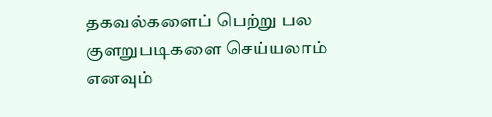தகவல்களைப் பெற்று பல குளறுபடிகளை செய்யலாம் எனவும்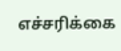எச்சரிக்கை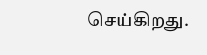செய்கிறது.